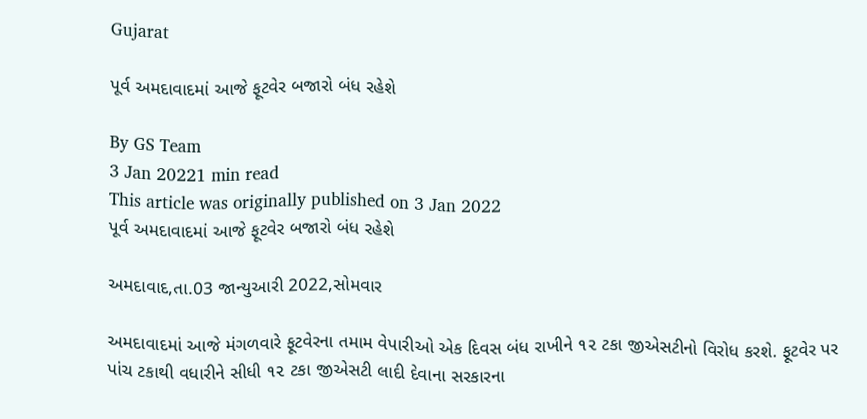Gujarat

પૂર્વ અમદાવાદમાં આજે ફૂટવેર બજારો બંધ રહેશે

By GS Team
3 Jan 20221 min read
This article was originally published on 3 Jan 2022
પૂર્વ અમદાવાદમાં આજે ફૂટવેર બજારો બંધ રહેશે

અમદાવાદ,તા.03 જાન્યુઆરી 2022,સોમવાર

અમદાવાદમાં આજે મંગળવારે ફૂટવેરના તમામ વેપારીઓ એક દિવસ બંધ રાખીને ૧૨ ટકા જીએસટીનો વિરોધ કરશે. ફૂટવેર પર પાંચ ટકાથી વધારીને સીધી ૧૨ ટકા જીએસટી લાદી દેવાના સરકારના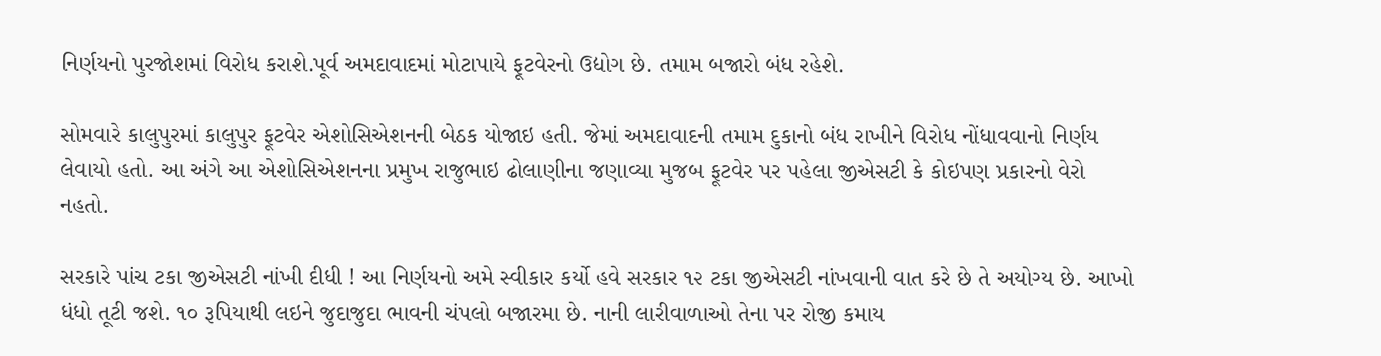નિર્ણયનો પુરજોશમાં વિરોધ કરાશે.પૂર્વ અમદાવાદમાં મોટાપાયે ફૂટવેરનો ઉદ્યોગ છે. તમામ બજારો બંધ રહેશે.

સોમવારે કાલુપુરમાં કાલુપુર ફૂટવેર એશોસિએશનની બેઠક યોજાઇ હતી. જેમાં અમદાવાદની તમામ દુકાનો બંધ રાખીને વિરોધ નોંધાવવાનો નિર્ણય લેવાયો હતો. આ અંગે આ એશોસિએશનના પ્રમુખ રાજુભાઇ ઢોલાણીના જણાવ્યા મુજબ ફૂટવેર પર પહેલા જીએસટી કે કોઇપણ પ્રકારનો વેરો નહતો.

સરકારે પાંચ ટકા જીએસટી નાંખી દીધી ! આ નિર્ણયનો અમે સ્વીકાર કર્યો હવે સરકાર ૧૨ ટકા જીએસટી નાંખવાની વાત કરે છે તે અયોગ્ય છે. આખો ધંધો તૂટી જશે. ૧૦ રૂપિયાથી લઇને જુદાજુદા ભાવની ચંપલો બજારમા છે. નાની લારીવાળાઓ તેના પર રોજી કમાય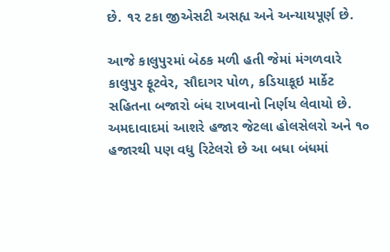છે. ૧૨ ટકા જીએસટી અસહ્ય અને અન્યાયપૂર્ણ છે.

આજે કાલુપુરમાં બેઠક મળી હતી જેમાં મંગળવારે કાલુપુર ફૂટવેર, સૌદાગર પોળ, કડિયાકૂઇ માર્કેટ સહિતના બજારો બંધ રાખવાનો નિર્ણય લેવાયો છે. અમદાવાદમાં આશરે હજાર જેટલા હોલસેલરો અને ૧૦ હજારથી પણ વધુ રિટેલરો છે આ બધા બંધમાં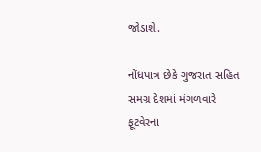જોડાશે.

નોંધપાત્ર છેકે ગુજરાત સહિત સમગ્ર દેશમાં મંગળવારે ફૂટવેરના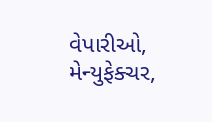વેપારીઓ, મેન્યુફેક્ચર,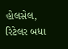હોલસેલ, રિટેલર બધા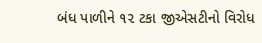બંધ પાળીને ૧૨ ટકા જીએસટીનો વિરોધ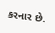કરનાર છે.